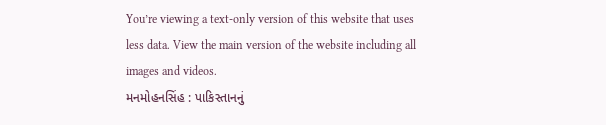You’re viewing a text-only version of this website that uses less data. View the main version of the website including all images and videos.
મનમોહનસિંહ : પાકિસ્તાનનું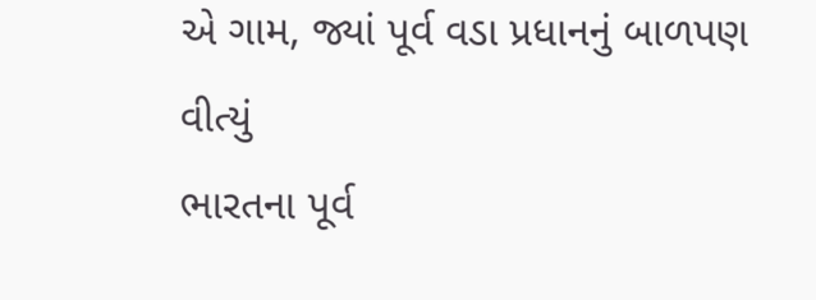એ ગામ, જ્યાં પૂર્વ વડા પ્રધાનનું બાળપણ વીત્યું
ભારતના પૂર્વ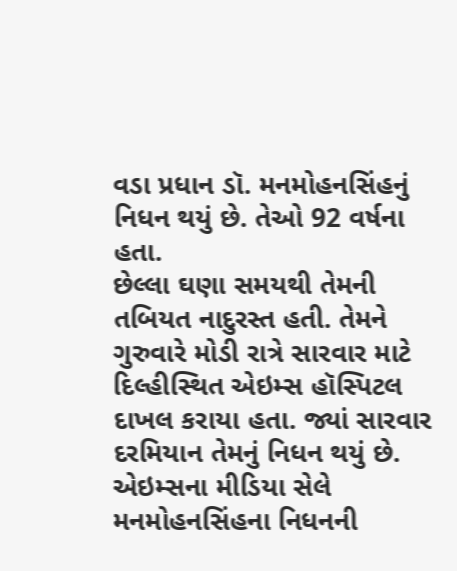વડા પ્રધાન ડૉ. મનમોહનસિંહનું નિધન થયું છે. તેઓ 92 વર્ષના હતા.
છેલ્લા ઘણા સમયથી તેમની તબિયત નાદુરસ્ત હતી. તેમને ગુરુવારે મોડી રાત્રે સારવાર માટે દિલ્હીસ્થિત એઇમ્સ હૉસ્પિટલ દાખલ કરાયા હતા. જ્યાં સારવાર દરમિયાન તેમનું નિધન થયું છે.
એઇમ્સના મીડિયા સેલે મનમોહનસિંહના નિધનની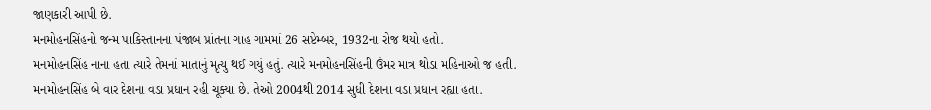જાણકારી આપી છે.
મનમોહનસિંહનો જન્મ પાકિસ્તાનના પંજાબ પ્રાંતના ગાહ ગામમાં 26 સપ્ટેમ્બર, 1932ના રોજ થયો હતો.
મનમોહનસિંહ નાના હતા ત્યારે તેમનાં માતાનું મૃત્યુ થઈ ગયું હતું. ત્યારે મનમોહનસિંહની ઉંમર માત્ર થોડા મહિનાઓ જ હતી.
મનમોહનસિંહ બે વાર દેશના વડા પ્રધાન રહી ચૂક્યા છે. તેઓ 2004થી 2014 સુધી દેશના વડા પ્રધાન રહ્યા હતા.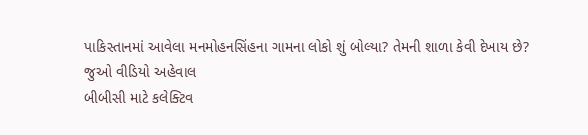પાકિસ્તાનમાં આવેલા મનમોહનસિંહના ગામના લોકો શું બોલ્યા? તેમની શાળા કેવી દેખાય છે?
જુઓ વીડિયો અહેવાલ
બીબીસી માટે કલેક્ટિવ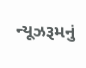ન્યૂઝરૂમનું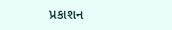પ્રકાશન